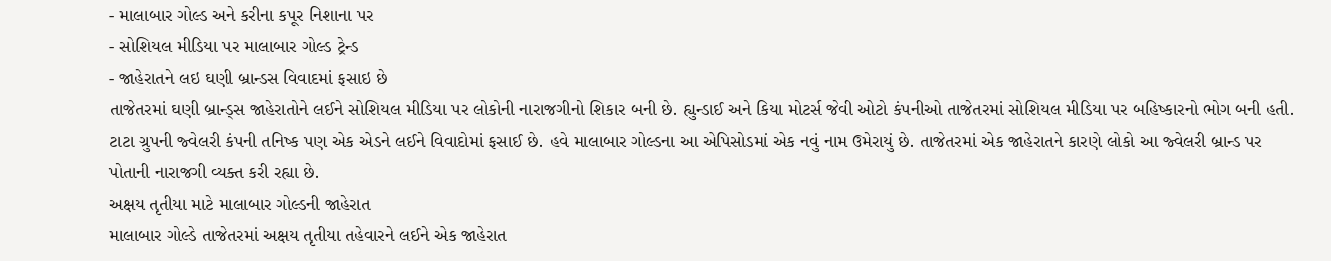- માલાબાર ગોલ્ડ અને કરીના કપૂર નિશાના પર
- સોશિયલ મીડિયા પર માલાબાર ગોલ્ડ ટ્રેન્ડ
- જાહેરાતને લઇ ઘણી બ્રાન્ડસ વિવાદમાં ફસાઇ છે
તાજેતરમાં ઘણી બ્રાન્ડ્સ જાહેરાતોને લઈને સોશિયલ મીડિયા પર લોકોની નારાજગીનો શિકાર બની છે. હ્યુન્ડાઈ અને કિયા મોટર્સ જેવી ઓટો કંપનીઓ તાજેતરમાં સોશિયલ મીડિયા પર બહિષ્કારનો ભોગ બની હતી. ટાટા ગ્રુપની જ્વેલરી કંપની તનિષ્ક પણ એક એડને લઈને વિવાદોમાં ફસાઈ છે. હવે માલાબાર ગોલ્ડના આ એપિસોડમાં એક નવું નામ ઉમેરાયું છે. તાજેતરમાં એક જાહેરાતને કારણે લોકો આ જ્વેલરી બ્રાન્ડ પર પોતાની નારાજગી વ્યક્ત કરી રહ્યા છે.
અક્ષય તૃતીયા માટે માલાબાર ગોલ્ડની જાહેરાત
માલાબાર ગોલ્ડે તાજેતરમાં અક્ષય તૃતીયા તહેવારને લઈને એક જાહેરાત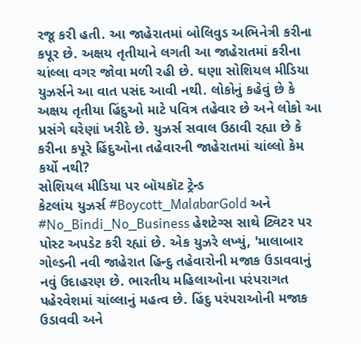રજૂ કરી હતી. આ જાહેરાતમાં બોલિવુડ અભિનેત્રી કરીના કપૂર છે. અક્ષય તૃતીયાને લગતી આ જાહેરાતમાં કરીના ચાંલ્લા વગર જોવા મળી રહી છે. ઘણા સોશિયલ મીડિયા યુઝર્સને આ વાત પસંદ આવી નથી. લોકોનું કહેવું છે કે અક્ષય તૃતીયા હિંદુઓ માટે પવિત્ર તહેવાર છે અને લોકો આ પ્રસંગે ઘરેણાં ખરીદે છે. યુઝર્સ સવાલ ઉઠાવી રહ્યા છે કે કરીના કપૂરે હિંદુઓના તહેવારની જાહેરાતમાં ચાંલ્લો કેમ કર્યો નથી?
સોશિયલ મીડિયા પર બૉયકૉટ ટ્રેન્ડ
કેટલાંય યુઝર્સ #Boycott_MalabarGold અને #No_Bindi_No_Business હેશટેગ્સ સાથે ટ્વિટર પર પોસ્ટ અપડેટ કરી રહ્યાં છે. એક યુઝરે લખ્યું, 'માલાબાર ગોલ્ડની નવી જાહેરાત હિન્દુ તહેવારોની મજાક ઉડાવવાનું નવું ઉદાહરણ છે. ભારતીય મહિલાઓના પરંપરાગત પહેરવેશમાં ચાંલ્લાનું મહત્વ છે. હિંદુ પરંપરાઓની મજાક ઉડાવવી અને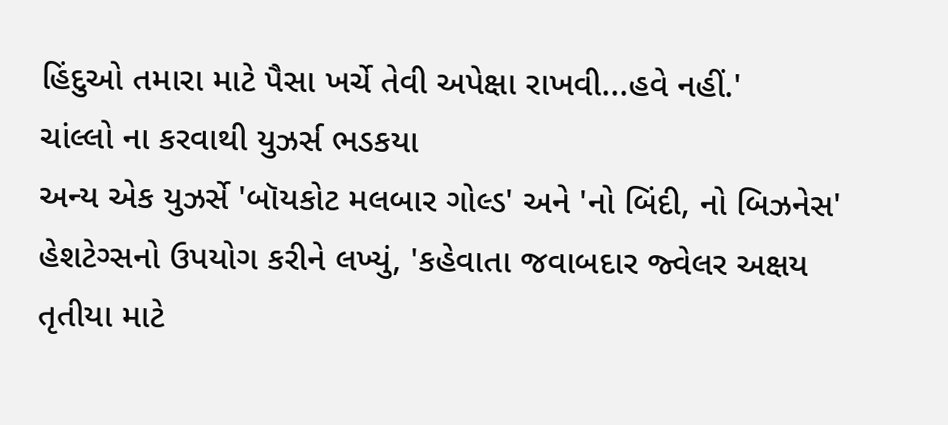હિંદુઓ તમારા માટે પૈસા ખર્ચે તેવી અપેક્ષા રાખવી...હવે નહીં.'
ચાંલ્લો ના કરવાથી યુઝર્સ ભડકયા
અન્ય એક યુઝર્સે 'બૉયકોટ મલબાર ગોલ્ડ' અને 'નો બિંદી, નો બિઝનેસ' હેશટેગ્સનો ઉપયોગ કરીને લખ્યું, 'કહેવાતા જવાબદાર જ્વેલર અક્ષય તૃતીયા માટે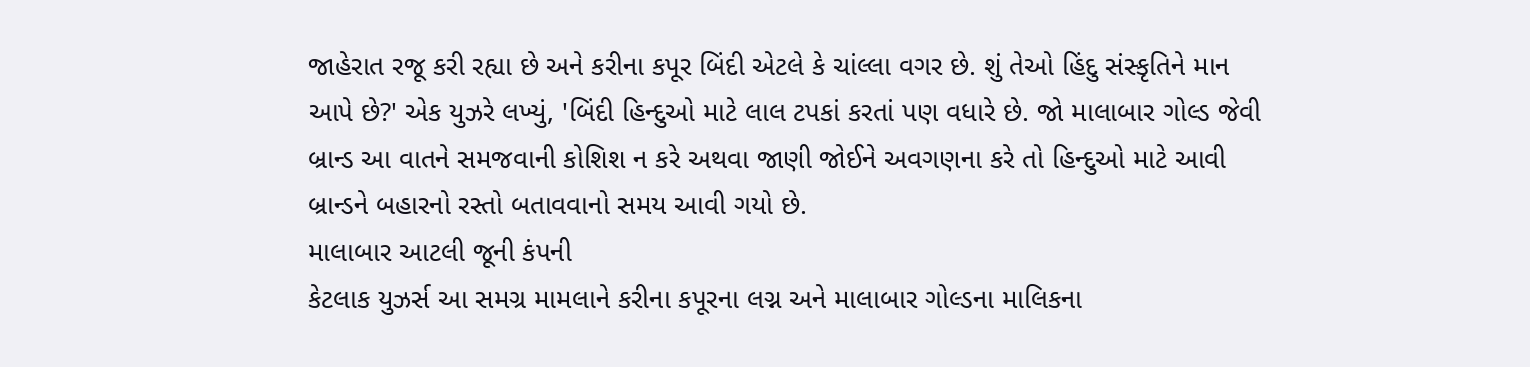જાહેરાત રજૂ કરી રહ્યા છે અને કરીના કપૂર બિંદી એટલે કે ચાંલ્લા વગર છે. શું તેઓ હિંદુ સંસ્કૃતિને માન આપે છે?' એક યુઝરે લખ્યું, 'બિંદી હિન્દુઓ માટે લાલ ટપકાં કરતાં પણ વધારે છે. જો માલાબાર ગોલ્ડ જેવી બ્રાન્ડ આ વાતને સમજવાની કોશિશ ન કરે અથવા જાણી જોઈને અવગણના કરે તો હિન્દુઓ માટે આવી બ્રાન્ડને બહારનો રસ્તો બતાવવાનો સમય આવી ગયો છે.
માલાબાર આટલી જૂની કંપની
કેટલાક યુઝર્સ આ સમગ્ર મામલાને કરીના કપૂરના લગ્ન અને માલાબાર ગોલ્ડના માલિકના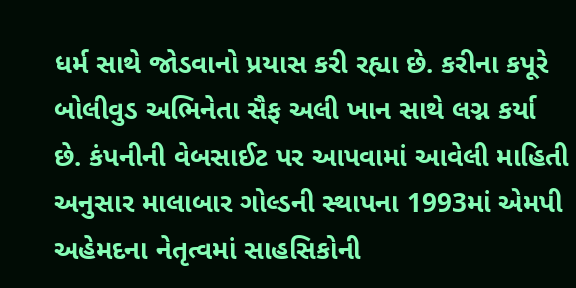ધર્મ સાથે જોડવાનો પ્રયાસ કરી રહ્યા છે. કરીના કપૂરે બોલીવુડ અભિનેતા સૈફ અલી ખાન સાથે લગ્ન કર્યા છે. કંપનીની વેબસાઈટ પર આપવામાં આવેલી માહિતી અનુસાર માલાબાર ગોલ્ડની સ્થાપના 1993માં એમપી અહેમદના નેતૃત્વમાં સાહસિકોની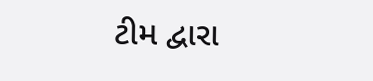ટીમ દ્વારા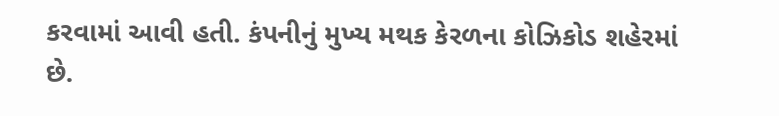કરવામાં આવી હતી. કંપનીનું મુખ્ય મથક કેરળના કોઝિકોડ શહેરમાં છે.